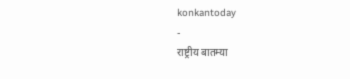konkantoday
-
राष्ट्रीय बातम्या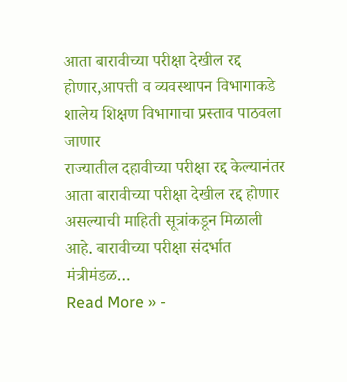आता बारावीच्या परीक्षा देखील रद्द होणार,आपत्ती व व्यवस्थापन विभागाकडे शालेय शिक्षण विभागाचा प्रस्ताव पाठवला जाणार
राज्यातील दहावीच्या परीक्षा रद्द केल्यानंतर आता बारावीच्या परीक्षा देखील रद्द होणार असल्याची माहिती सूत्रांकडून मिळाली आहे. बारावीच्या परीक्षा संदर्भात मंत्रीमंडळ…
Read More » -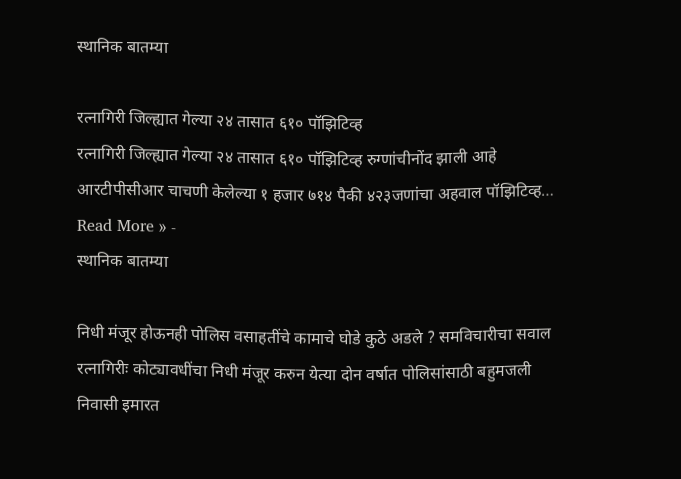स्थानिक बातम्या

रत्नागिरी जिल्ह्यात गेल्या २४ तासात ६१० पॉझिटिव्ह
रत्नागिरी जिल्ह्यात गेल्या २४ तासात ६१० पॉझिटिव्ह रुग्णांचीनोंद झाली आहे आरटीपीसीआर चाचणी केलेल्या १ हजार ७१४ पैकी ४२३जणांचा अहवाल पॉझिटिव्ह…
Read More » -
स्थानिक बातम्या

निधी मंजूर होऊनही पोलिस वसाहतींचे कामाचे घोडे कुठे अडले ? समविचारीचा सवाल
रत्नागिरीः कोट्यावधींचा निधी मंजूर करुन येत्या दोन वर्षात पोलिसांसाठी बहुमजली निवासी इमारत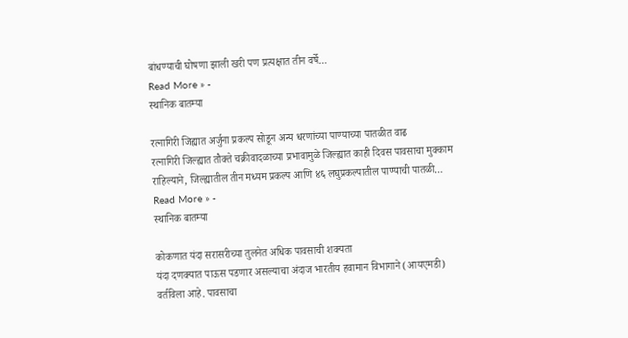बांधण्याची घोषणा झाली खरी पण प्रत्यक्षात तीन वर्षे…
Read More » -
स्थानिक बातम्या

रत्नागिरी जिह्यात अर्जुना प्रकल्प सोडून अन्य धरणांच्या पाण्याच्या पातळीत वाढ
रत्नागिरी जिल्ह्यात तौक्ते चक्रीवादळाच्या प्रभावामुळे जिल्ह्यात काही दिवस पावसाचा मुक्काम राहिल्याने, जिल्ह्यातील तीन मध्यम प्रकल्प आणि ४६ लघुप्रकल्पातील पाण्याची पातळी…
Read More » -
स्थानिक बातम्या

कोकणात यंदा सरासरीच्या तुलनेत अधिक पावसाची शक्यता
यंदा दणक्यात पाऊस पडणार असल्याचा अंदाज भारतीय हवामान विभागाने (आयएमडी) वर्तविला आहे. पावसाचा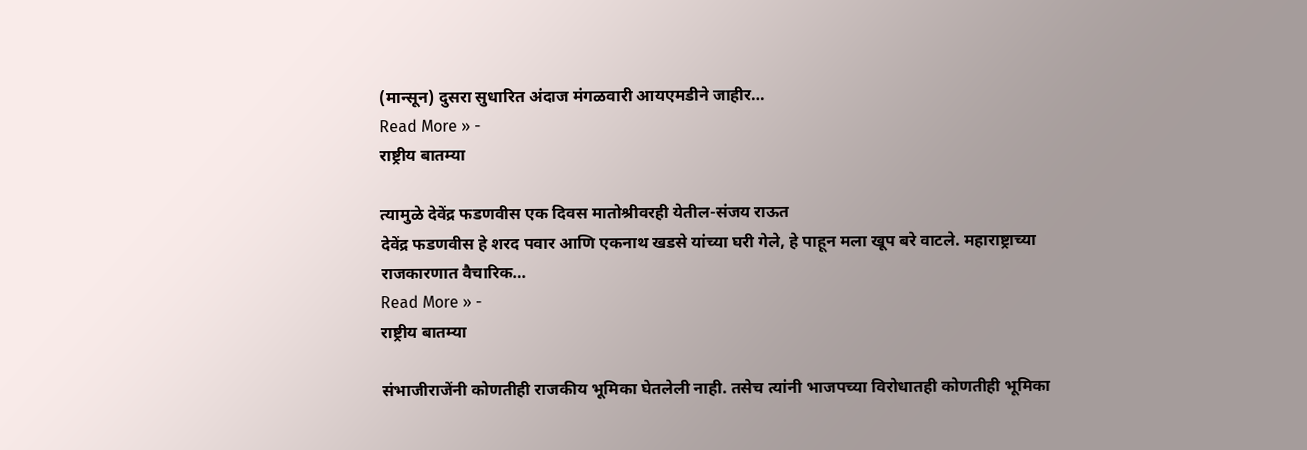(मान्सून) दुसरा सुधारित अंदाज मंगळवारी आयएमडीने जाहीर…
Read More » -
राष्ट्रीय बातम्या

त्यामुळे देवेंद्र फडणवीस एक दिवस मातोश्रीवरही येतील-संजय राऊत
देवेंद्र फडणवीस हे शरद पवार आणि एकनाथ खडसे यांच्या घरी गेले, हे पाहून मला खूप बरे वाटले. महाराष्ट्राच्या राजकारणात वैचारिक…
Read More » -
राष्ट्रीय बातम्या

संभाजीराजेंनी कोणतीही राजकीय भूमिका घेतलेली नाही. तसेच त्यांनी भाजपच्या विरोधातही कोणतीही भूमिका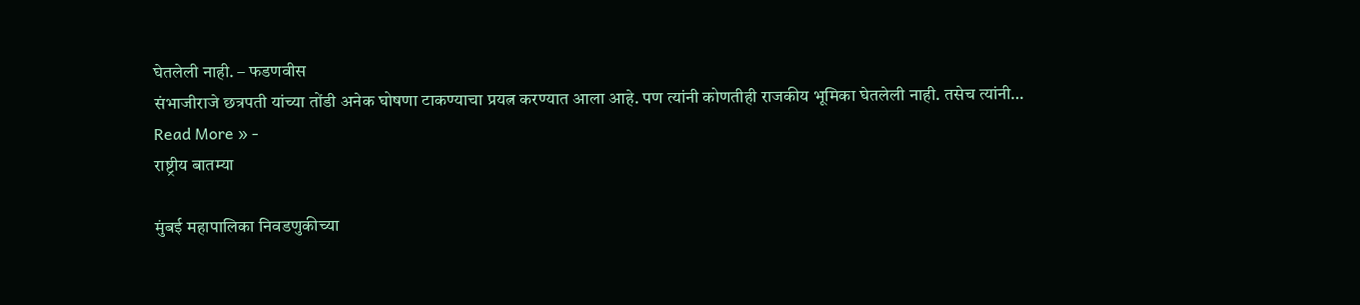घेतलेली नाही. – फडणवीस
संभाजीराजे छत्रपती यांच्या तोंडी अनेक घोषणा टाकण्याचा प्रयत्न करण्यात आला आहे. पण त्यांनी कोणतीही राजकीय भूमिका घेतलेली नाही. तसेच त्यांनी…
Read More » -
राष्ट्रीय बातम्या

मुंबई महापालिका निवडणुकीच्या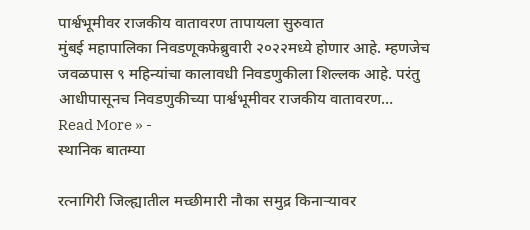पार्श्वभूमीवर राजकीय वातावरण तापायला सुरुवात
मुंबई महापालिका निवडणूकफेब्रुवारी २०२२मध्ये होणार आहे. म्हणजेच जवळपास ९ महिन्यांचा कालावधी निवडणुकीला शिल्लक आहे. परंतु आधीपासूनच निवडणुकीच्या पार्श्वभूमीवर राजकीय वातावरण…
Read More » -
स्थानिक बातम्या

रत्नागिरी जिल्ह्यातील मच्छीमारी नौका समुद्र किनाऱ्यावर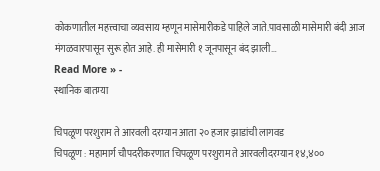कोकणातील महत्त्वाचा व्यवसाय म्हणून मासेमारीकडे पाहिले जाते.पावसाळी मासेमारी बंदी आज मंगळवारपासून सुरू होत आहे. ही मासेमारी १ जूनपासून बंद झाली…
Read More » -
स्थानिक बातम्या

चिपळूण परशुराम ते आरवली दरम्यान आता २० हजार झाडांची लागवड
चिपळूण : महामार्ग चौपदरीकरणात चिपळूण परशुराम ते आरवलीदरम्यान १४,४००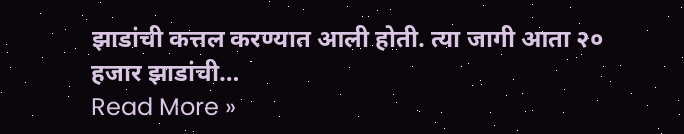झाडांची कत्तल करण्यात आली होती. त्या जागी आता २० हजार झाडांची…
Read More »